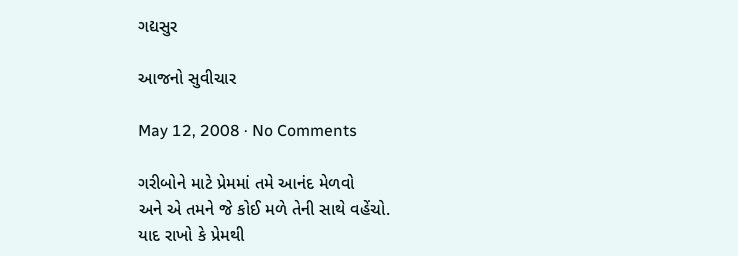ગદ્યસુર

આજનો સુવીચાર

May 12, 2008 · No Comments

ગરીબોને માટે પ્રેમમાં તમે આનંદ મેળવો
અને એ તમને જે કોઈ મળે તેની સાથે વહેંચો.
યાદ રાખો કે પ્રેમથી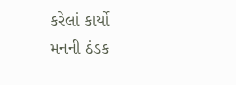કરેલાં કાર્યો
મનની ઠંડક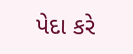પેદા કરે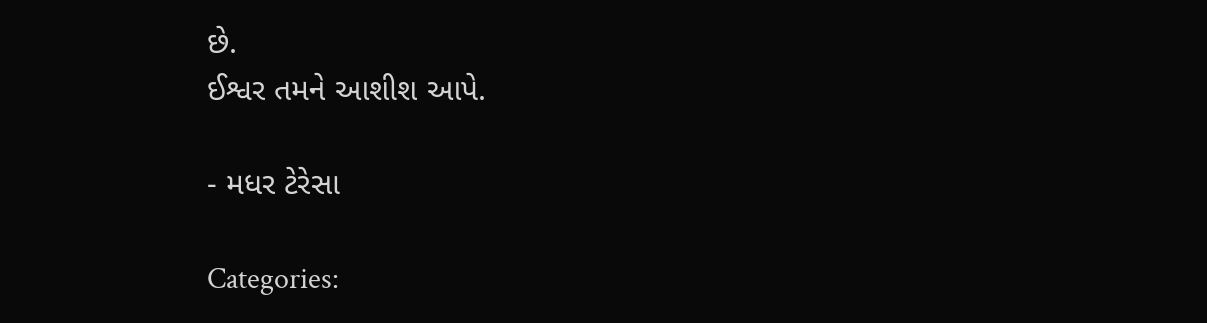છે.
ઈશ્વર તમને આશીશ આપે.

- મધર ટેરેસા

Categories: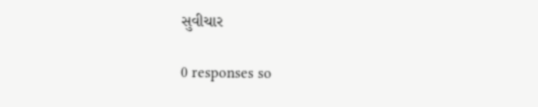સુવીચાર

0 responses so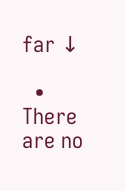far ↓

  • There are no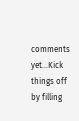comments yet...Kick things off by filling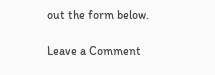out the form below.

Leave a Comment